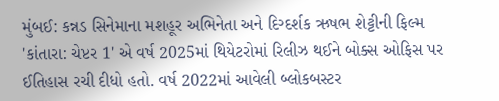મુંબઈ: કન્નડ સિનેમાના મશહૂર અભિનેતા અને દિગ્દર્શક ઋષભ શેટ્ટીની ફિલ્મ 'કાંતારા: ચેપ્ટર 1' એ વર્ષ 2025માં થિયેટરોમાં રિલીઝ થઈને બોક્સ ઓફિસ પર ઈતિહાસ રચી દીધો હતો. વર્ષ 2022માં આવેલી બ્લોકબસ્ટર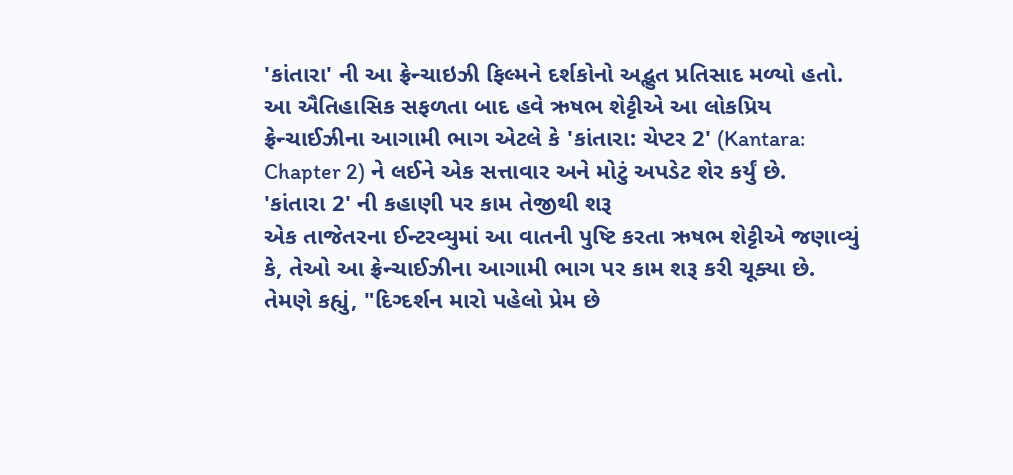'કાંતારા' ની આ ફ્રેન્ચાઇઝી ફિલ્મને દર્શકોનો અદ્ભુત પ્રતિસાદ મળ્યો હતો. આ ઐતિહાસિક સફળતા બાદ હવે ઋષભ શેટ્ટીએ આ લોકપ્રિય ફ્રેન્ચાઈઝીના આગામી ભાગ એટલે કે 'કાંતારા: ચેપ્ટર 2' (Kantara: Chapter 2) ને લઈને એક સત્તાવાર અને મોટું અપડેટ શેર કર્યું છે.
'કાંતારા 2' ની કહાણી પર કામ તેજીથી શરૂ
એક તાજેતરના ઈન્ટરવ્યુમાં આ વાતની પુષ્ટિ કરતા ઋષભ શેટ્ટીએ જણાવ્યું કે, તેઓ આ ફ્રેન્ચાઈઝીના આગામી ભાગ પર કામ શરૂ કરી ચૂક્યા છે. તેમણે કહ્યું, "દિગ્દર્શન મારો પહેલો પ્રેમ છે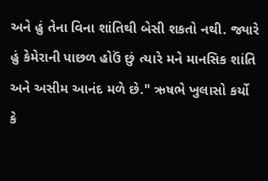અને હું તેના વિના શાંતિથી બેસી શકતો નથી. જ્યારે હું કેમેરાની પાછળ હોઉં છું ત્યારે મને માનસિક શાંતિ અને અસીમ આનંદ મળે છે." ઋષભે ખુલાસો કર્યો કે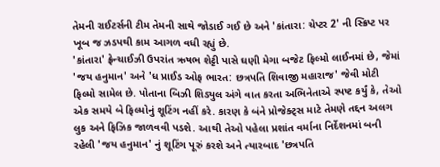તેમની રાઈટર્સની ટીમ તેમની સાથે જોડાઈ ગઈ છે અને 'કાંતારા: ચેપ્ટર 2' ની સ્ક્રિપ્ટ પર ખૂબ જ ઝડપથી કામ આગળ વધી રહ્યું છે.
'કાંતારા' ફ્રેન્ચાઈઝી ઉપરાંત ઋષભ શેટ્ટી પાસે ઘણી મેગા બજેટ ફિલ્મો લાઈનમાં છે, જેમાં 'જય હનુમાન' અને 'ધ પ્રાઈડ ઓફ ભારત: છત્રપતિ શિવાજી મહારાજ' જેવી મોટી ફિલ્મો સામેલ છે. પોતાના બિઝી શિડ્યુલ અંગે વાત કરતા અભિનેતાએ સ્પષ્ટ કર્યું કે, તેઓ એક સમયે બે ફિલ્મોનું શૂટિંગ નહીં કરે. કારણ કે બંને પ્રોજેક્ટ્સ માટે તેમણે તદ્દન અલગ લુક અને ફિઝિક જાળવવી પડશે. આથી તેઓ પહેલા પ્રશાંત વર્માના નિર્દેશનમાં બની રહેલી 'જય હનુમાન' નું શૂટિંગ પૂરું કરશે અને ત્યારબાદ 'છત્રપતિ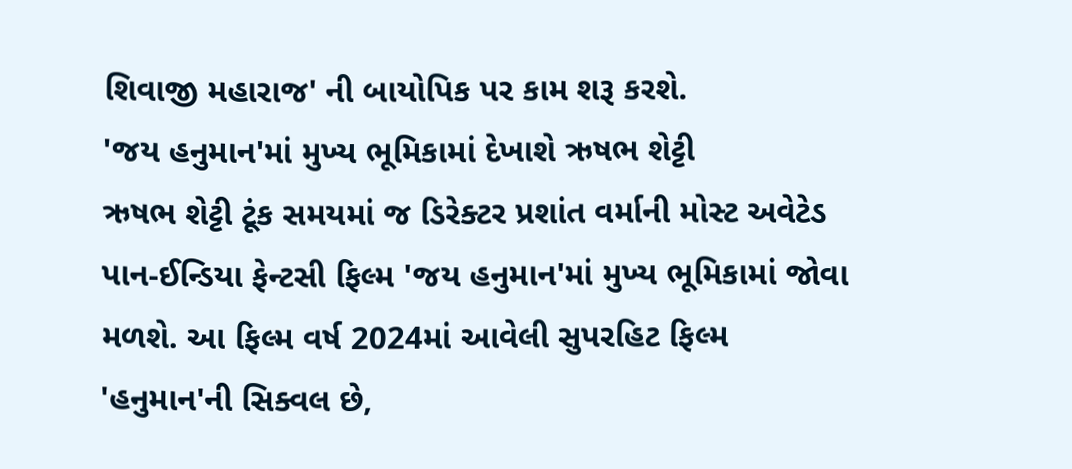શિવાજી મહારાજ' ની બાયોપિક પર કામ શરૂ કરશે.
'જય હનુમાન'માં મુખ્ય ભૂમિકામાં દેખાશે ઋષભ શેટ્ટી
ઋષભ શેટ્ટી ટૂંક સમયમાં જ ડિરેક્ટર પ્રશાંત વર્માની મોસ્ટ અવેટેડ પાન-ઈન્ડિયા ફેન્ટસી ફિલ્મ 'જય હનુમાન'માં મુખ્ય ભૂમિકામાં જોવા મળશે. આ ફિલ્મ વર્ષ 2024માં આવેલી સુપરહિટ ફિલ્મ 'હનુમાન'ની સિક્વલ છે,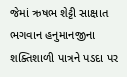જેમાં ઋષભ શેટ્ટી સાક્ષાત ભગવાન હનુમાનજીના શક્તિશાળી પાત્રને પડદા પર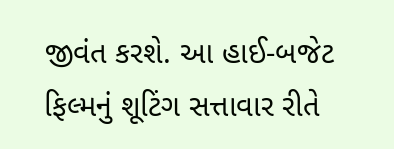જીવંત કરશે. આ હાઈ-બજેટ ફિલ્મનું શૂટિંગ સત્તાવાર રીતે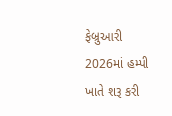ફેબ્રુઆરી 2026માં હમ્પી ખાતે શરૂ કરી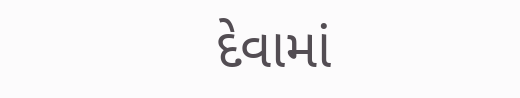દેવામાં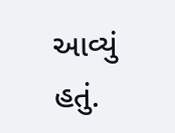આવ્યું હતું.